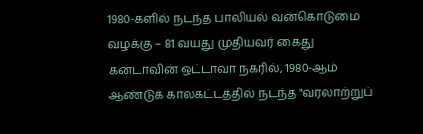1980-களில் நடந்த பாலியல் வன்கொடுமை வழக்கு – 81 வயது முதியவர் கைது
கனடாவின் ஒட்டாவா நகரில், 1980-ஆம் ஆண்டுக் காலகட்டத்தில் நடந்த "வரலாற்றுப்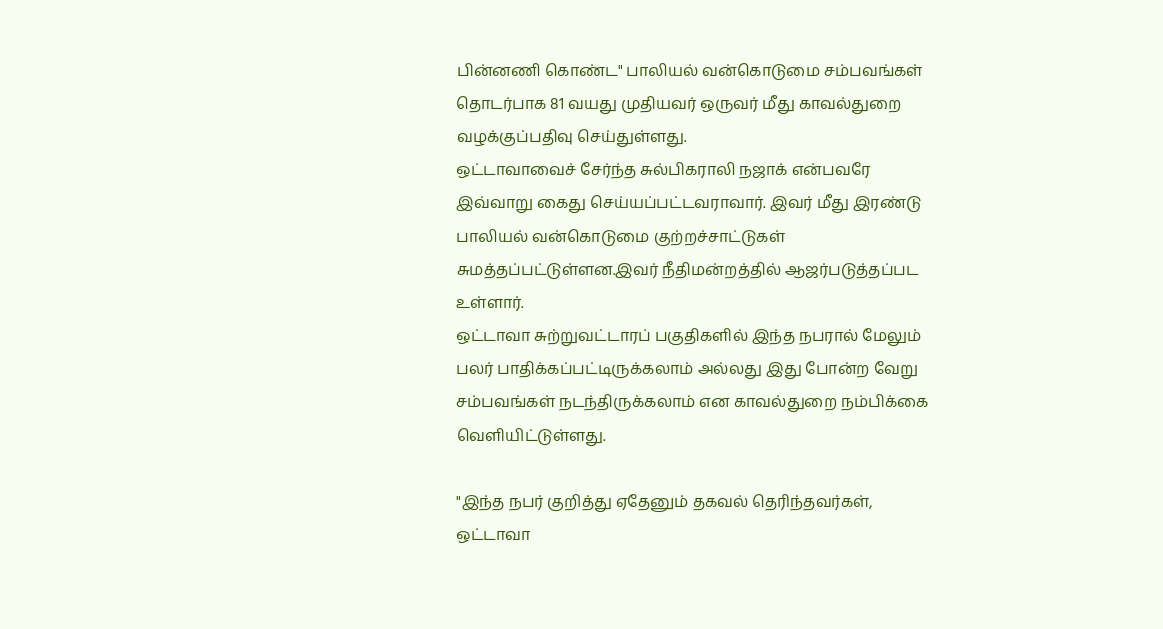பின்னணி கொண்ட" பாலியல் வன்கொடுமை சம்பவங்கள் தொடர்பாக 81 வயது முதியவர் ஒருவர் மீது காவல்துறை வழக்குப்பதிவு செய்துள்ளது.
ஒட்டாவாவைச் சேர்ந்த சுல்பிகராலி நஜாக் என்பவரே இவ்வாறு கைது செய்யப்பட்டவராவார். இவர் மீது இரண்டு பாலியல் வன்கொடுமை குற்றச்சாட்டுகள் சுமத்தப்பட்டுள்ளன.இவர் நீதிமன்றத்தில் ஆஜர்படுத்தப்பட உள்ளார்.
ஒட்டாவா சுற்றுவட்டாரப் பகுதிகளில் இந்த நபரால் மேலும் பலர் பாதிக்கப்பட்டிருக்கலாம் அல்லது இது போன்ற வேறு சம்பவங்கள் நடந்திருக்கலாம் என காவல்துறை நம்பிக்கை வெளியிட்டுள்ளது.

"இந்த நபர் குறித்து ஏதேனும் தகவல் தெரிந்தவர்கள், ஒட்டாவா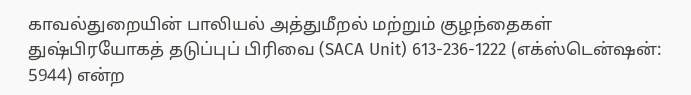காவல்துறையின் பாலியல் அத்துமீறல் மற்றும் குழந்தைகள் துஷ்பிரயோகத் தடுப்புப் பிரிவை (SACA Unit) 613-236-1222 (எக்ஸ்டென்ஷன்: 5944) என்ற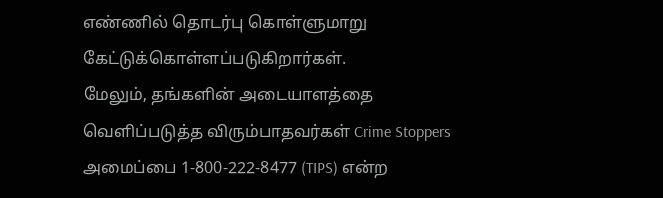எண்ணில் தொடர்பு கொள்ளுமாறு கேட்டுக்கொள்ளப்படுகிறார்கள்.
மேலும், தங்களின் அடையாளத்தை வெளிப்படுத்த விரும்பாதவர்கள் Crime Stoppers அமைப்பை 1-800-222-8477 (TIPS) என்ற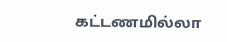கட்டணமில்லா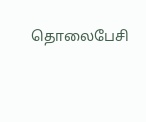தொலைபேசி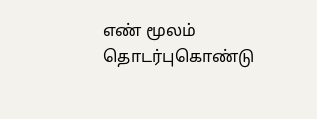எண் மூலம் தொடர்புகொண்டு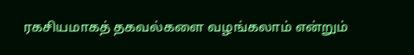ரகசியமாகத் தகவல்களை வழங்கலாம் என்றும்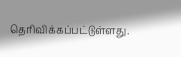தெரிவிக்கப்பட்டுள்ளது.